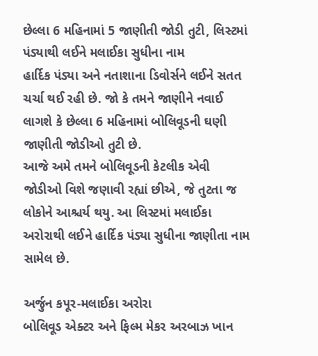છેલ્લા 6 મહિનામાં 5 જાણીતી જોડી તુટી, લિસ્ટમાં પંડ્યાથી લઈને મલાઈકા સુધીના નામ
હાર્દિક પંડ્યા અને નતાશાના ડિવોર્સને લઈને સતત ચર્ચા થઈ રહી છે. જો કે તમને જાણીને નવાઈ લાગશે કે છેલ્લા 6 મહિનામાં બોલિવૂડની ઘણી જાણીતી જોડીઓ તુટી છે.
આજે અમે તમને બોલિવૂડની કેટલીક એવી જોડીઓ વિશે જણાવી રહ્યાં છીએ, જે તુટતા જ લોકોને આશ્ચર્ય થયુ. આ લિસ્ટમાં મલાઈકા અરોરાથી લઈને હાર્દિક પંડ્યા સુધીના જાણીતા નામ સામેલ છે.

અર્જુન કપૂર-મલાઈકા અરોરા
બોલિવૂડ એક્ટર અને ફિલ્મ મેકર અરબાઝ ખાન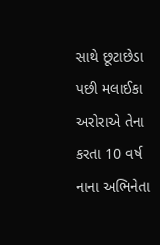સાથે છૂટાછેડા પછી મલાઈકા અરોરાએ તેના કરતા 10 વર્ષ નાના અભિનેતા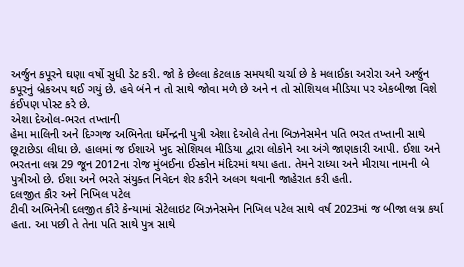અર્જુન કપૂરને ઘણા વર્ષો સુધી ડેટ કરી. જો કે છેલ્લા કેટલાક સમયથી ચર્ચા છે કે મલાઈકા અરોરા અને અર્જુન કપૂરનું બ્રેકઅપ થઈ ગયું છે. હવે બંને ન તો સાથે જોવા મળે છે અને ન તો સોશિયલ મીડિયા પર એકબીજા વિશે કંઈપણ પોસ્ટ કરે છે.
એશા દેઓલ-ભરત તખ્તાની
હેમા માલિની અને દિગ્ગજ અભિનેતા ધર્મેન્દ્રની પુત્રી એશા દેઓલે તેના બિઝનેસમેન પતિ ભરત તખ્તાની સાથે છૂટાછેડા લીધા છે. હાલમાં જ ઈશાએ ખુદ સોશિયલ મીડિયા દ્વારા લોકોને આ અંગે જાણકારી આપી. ઈશા અને ભરતના લગ્ન 29 જૂન 2012ના રોજ મુંબઈના ઈસ્કોન મંદિરમાં થયા હતા. તેમને રાધ્યા અને મીરાયા નામની બે પુત્રીઓ છે. ઈશા અને ભરતે સંયુક્ત નિવેદન શેર કરીને અલગ થવાની જાહેરાત કરી હતી.
દલજીત કૌર અને નિખિલ પટેલ
ટીવી અભિનેત્રી દલજીત કૌરે કેન્યામાં સેટેલાઇટ બિઝનેસમેન નિખિલ પટેલ સાથે વર્ષ 2023માં જ બીજા લગ્ન કર્યા હતા. આ પછી તે તેના પતિ સાથે પુત્ર સાથે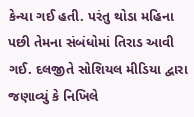કેન્યા ગઈ હતી. પરંતુ થોડા મહિના પછી તેમના સંબંધોમાં તિરાડ આવી ગઈ. દલજીતે સોશિયલ મીડિયા દ્વારા જણાવ્યું કે નિખિલે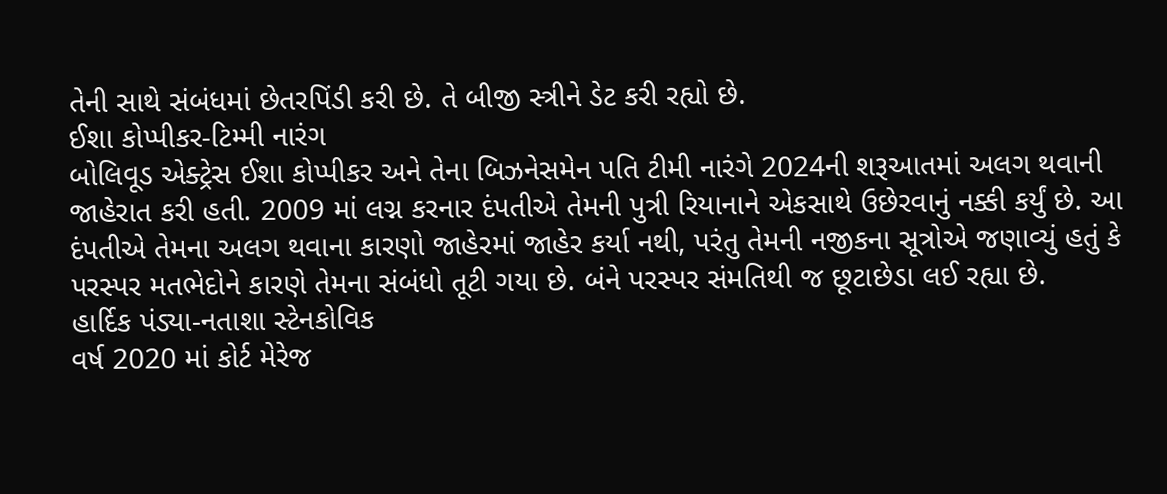તેની સાથે સંબંધમાં છેતરપિંડી કરી છે. તે બીજી સ્ત્રીને ડેટ કરી રહ્યો છે.
ઈશા કોપ્પીકર-ટિમ્મી નારંગ
બોલિવૂડ એક્ટ્રેસ ઈશા કોપ્પીકર અને તેના બિઝનેસમેન પતિ ટીમી નારંગે 2024ની શરૂઆતમાં અલગ થવાની જાહેરાત કરી હતી. 2009 માં લગ્ન કરનાર દંપતીએ તેમની પુત્રી રિયાનાને એકસાથે ઉછેરવાનું નક્કી કર્યું છે. આ દંપતીએ તેમના અલગ થવાના કારણો જાહેરમાં જાહેર કર્યા નથી, પરંતુ તેમની નજીકના સૂત્રોએ જણાવ્યું હતું કે પરસ્પર મતભેદોને કારણે તેમના સંબંધો તૂટી ગયા છે. બંને પરસ્પર સંમતિથી જ છૂટાછેડા લઈ રહ્યા છે.
હાર્દિક પંડ્યા-નતાશા સ્ટેનકોવિક
વર્ષ 2020 માં કોર્ટ મેરેજ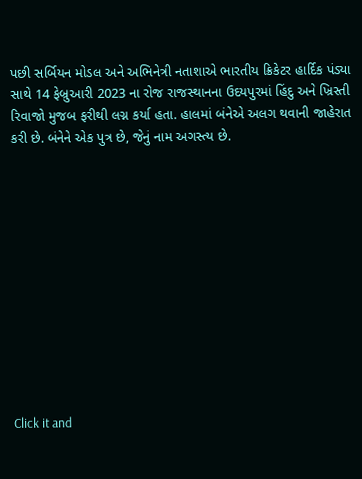પછી સર્બિયન મોડલ અને અભિનેત્રી નતાશાએ ભારતીય ક્રિકેટર હાર્દિક પંડ્યા સાથે 14 ફેબ્રુઆરી 2023 ના રોજ રાજસ્થાનના ઉદયપુરમાં હિંદુ અને ખ્રિસ્તી રિવાજો મુજબ ફરીથી લગ્ન કર્યા હતા. હાલમાં બંનેએ અલગ થવાની જાહેરાત કરી છે. બંનેને એક પુત્ર છે, જેનું નામ અગસ્ત્ય છે.












Click it and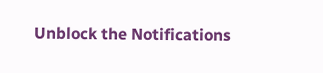Unblock the Notifications